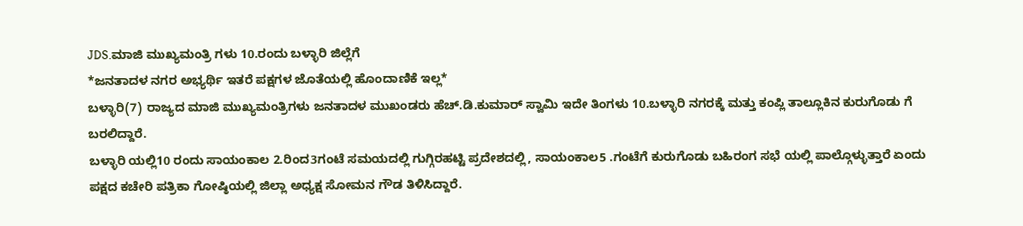JDS.ಮಾಜಿ ಮುಖ್ಯಮಂತ್ರಿ ಗಳು 10.ರಂದು ಬಳ್ಳಾರಿ ಜಿಲ್ಲೆಗೆ
*ಜನತಾದಳ ನಗರ ಅಭ್ಯರ್ಥಿ ಇತರೆ ಪಕ್ಷಗಳ ಜೊತೆಯಲ್ಲಿ ಹೊಂದಾಣಿಕೆ ಇಲ್ಲ*
ಬಳ್ಳಾರಿ(7) ರಾಜ್ಯದ ಮಾಜಿ ಮುಖ್ಯಮಂತ್ರಿಗಳು ಜನತಾದಳ ಮುಖಂಡರು ಹೆಚ್.ಡಿ.ಕುಮಾರ್ ಸ್ವಾಮಿ ಇದೇ ತಿಂಗಳು 10.ಬಳ್ಳಾರಿ ನಗರಕ್ಕೆ ಮತ್ತು ಕಂಪ್ಲಿ ತಾಲ್ಲೂಕಿನ ಕುರುಗೊಡು ಗೆ ಬರಲಿದ್ದಾರೆ.
ಬಳ್ಳಾರಿ ಯಲ್ಲಿ10 ರಂದು ಸಾಯಂಕಾಲ 2.ರಿಂದ3ಗಂಟೆ ಸಮಯದಲ್ಲಿ ಗುಗ್ಗಿರಹಟ್ಟಿ ಪ್ರದೇಶದಲ್ಲಿ, ಸಾಯಂಕಾಲ5 .ಗಂಟೆಗೆ ಕುರುಗೊಡು ಬಹಿರಂಗ ಸಭೆ ಯಲ್ಲಿ ಪಾಲ್ಗೊಳ್ಳುತ್ತಾರೆ ಏಂದು ಪಕ್ಷದ ಕಚೇರಿ ಪತ್ರಿಕಾ ಗೋಷ್ಠಿಯಲ್ಲಿ ಜಿಲ್ಲಾ ಅಧ್ಯಕ್ಷ ಸೋಮನ ಗೌಡ ತಿಳಿಸಿದ್ದಾರೆ.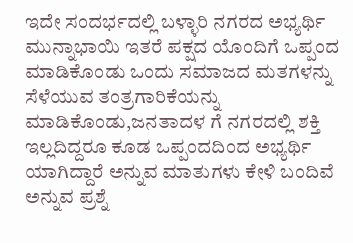ಇದೇ ಸಂದರ್ಭದಲ್ಲಿ ಬಳ್ಳಾರಿ ನಗರದ ಅಭ್ಯರ್ಥಿ ಮುನ್ನಾಭಾಯಿ ಇತರೆ ಪಕ್ಷದ ಯೊಂದಿಗೆ ಒಪ್ಪಂದ ಮಾಡಿಕೊಂಡು ಒಂದು ಸಮಾಜದ ಮತಗಳನ್ನು ಸೆಳೆಯುವ ತಂತ್ರಗಾರಿಕೆಯನ್ನು ಮಾಡಿಕೊಂಡು,ಜನತಾದಳ ಗೆ ನಗರದಲ್ಲಿ ಶಕ್ತಿ ಇಲ್ಲದಿದ್ದರೂ ಕೂಡ ಒಪ್ಪಂದದಿಂದ ಅಭ್ಯರ್ಥಿ ಯಾಗಿದ್ದಾರೆ ಅನ್ನುವ ಮಾತುಗಳು ಕೇಳಿ ಬಂದಿವೆ ಅನ್ನುವ ಪ್ರಶ್ನೆ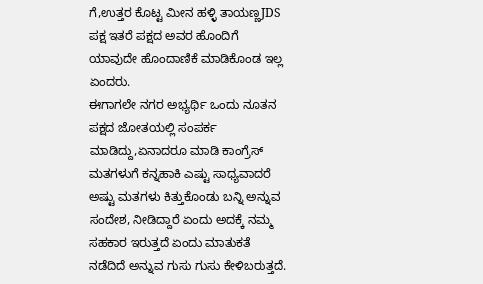ಗೆ,ಉತ್ತರ ಕೊಟ್ಟ ಮೀನ ಹಳ್ಳಿ ತಾಯಣ್ಣJDS ಪಕ್ಷ ಇತರೆ ಪಕ್ಷದ ಅವರ ಹೊಂದಿಗೆ ಯಾವುದೇ ಹೊಂದಾಣಿಕೆ ಮಾಡಿಕೊಂಡ ಇಲ್ಲ ಏಂದರು.
ಈಗಾಗಲೇ ನಗರ ಅಭ್ಯರ್ಥಿ ಒಂದು ನೂತನ ಪಕ್ಷದ ಜೋತಯಲ್ಲಿ ಸಂಪರ್ಕ ಮಾಡಿದ್ದು,ಏನಾದರೂ ಮಾಡಿ ಕಾಂಗ್ರೆಸ್ ಮತಗಳುಗೆ ಕನ್ನಹಾಕಿ ಎಷ್ಟು ಸಾಧ್ಯವಾದರೆ ಅಷ್ಟು ಮತಗಳು ಕಿತ್ತುಕೊಂಡು ಬನ್ನಿ ಅನ್ನುವ ಸಂದೇಶ, ನೀಡಿದ್ದಾರೆ ಏಂದು ಅದಕ್ಕೆ ನಮ್ಮ ಸಹಕಾರ ಇರುತ್ತದೆ ಏಂದು ಮಾತುಕತೆ ನಡೆದಿದೆ ಅನ್ನುವ ಗುಸು ಗುಸು ಕೇಳಿಬರುತ್ತದೆ.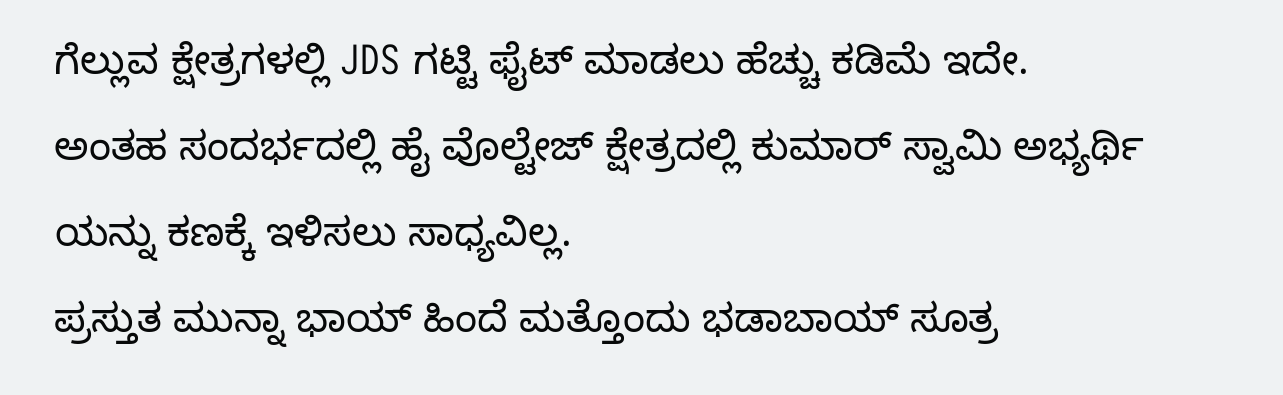ಗೆಲ್ಲುವ ಕ್ಷೇತ್ರಗಳಲ್ಲಿ JDS ಗಟ್ಟಿ ಫೈಟ್ ಮಾಡಲು ಹೆಚ್ಚು ಕಡಿಮೆ ಇದೇ.
ಅಂತಹ ಸಂದರ್ಭದಲ್ಲಿ ಹೈ ವೊಲ್ಟೇಜ್ ಕ್ಷೇತ್ರದಲ್ಲಿ ಕುಮಾರ್ ಸ್ವಾಮಿ ಅಭ್ಯರ್ಥಿ ಯನ್ನು ಕಣಕ್ಕೆ ಇಳಿಸಲು ಸಾಧ್ಯವಿಲ್ಲ.
ಪ್ರಸ್ತುತ ಮುನ್ನಾ ಭಾಯ್ ಹಿಂದೆ ಮತ್ತೊಂದು ಭಡಾಬಾಯ್ ಸೂತ್ರ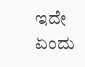ಇದೇ ಏಂದು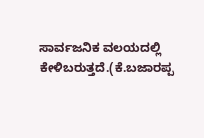ಸಾರ್ವಜನಿಕ ವಲಯದಲ್ಲಿ ಕೇಳಿಬರುತ್ತದೆ.(ಕೆ.ಬಜಾರಪ್ಪ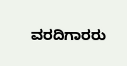ವರದಿಗಾರರು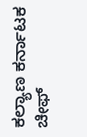ಕಲ್ಯಾಣ ಕರ್ನಾಟಕ ಚೀಫ್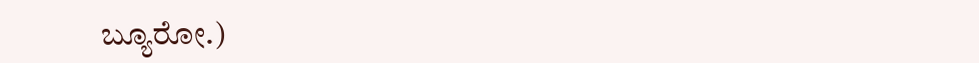ಬ್ಯೂರೋ.)